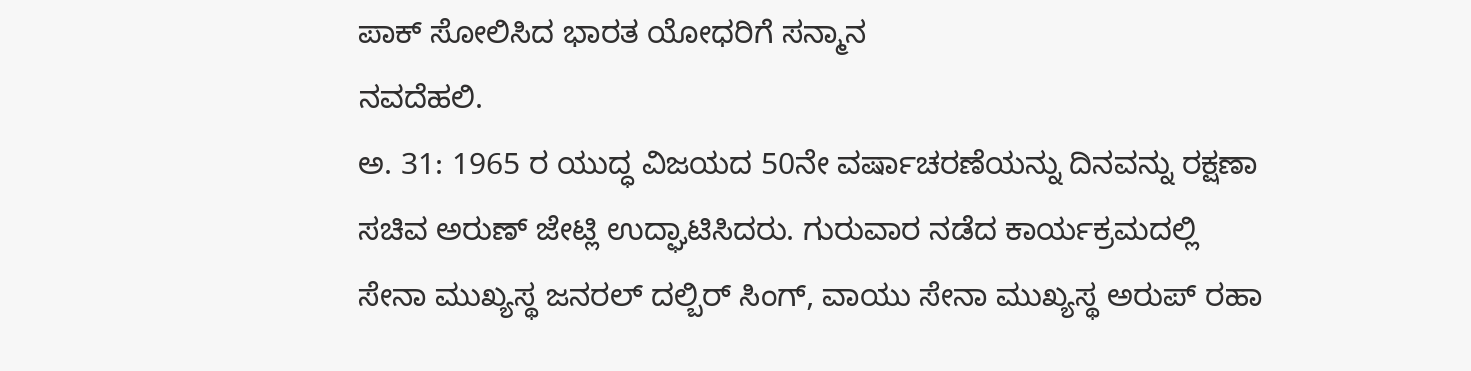ಪಾಕ್ ಸೋಲಿಸಿದ ಭಾರತ ಯೋಧರಿಗೆ ಸನ್ಮಾನ
ನವದೆಹಲಿ.
ಅ. 31: 1965 ರ ಯುದ್ಧ ವಿಜಯದ 50ನೇ ವರ್ಷಾಚರಣೆಯನ್ನು ದಿನವನ್ನು ರಕ್ಷಣಾ ಸಚಿವ ಅರುಣ್ ಜೇಟ್ಲಿ ಉದ್ಘಾಟಿಸಿದರು. ಗುರುವಾರ ನಡೆದ ಕಾರ್ಯಕ್ರಮದಲ್ಲಿ ಸೇನಾ ಮುಖ್ಯಸ್ಥ ಜನರಲ್ ದಲ್ಬಿರ್ ಸಿಂಗ್, ವಾಯು ಸೇನಾ ಮುಖ್ಯಸ್ಥ ಅರುಪ್ ರಹಾ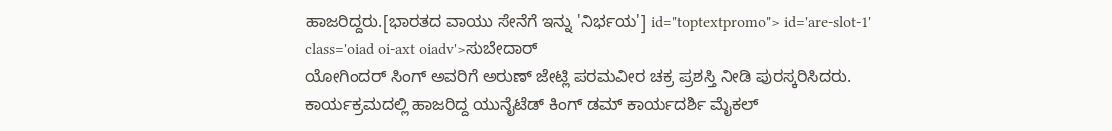ಹಾಜರಿದ್ದರು.[ಭಾರತದ ವಾಯು ಸೇನೆಗೆ ಇನ್ನು 'ನಿರ್ಭಯ'] id="toptextpromo"> id='are-slot-1' class='oiad oi-axt oiadv'>ಸುಬೇದಾರ್
ಯೋಗಿಂದರ್ ಸಿಂಗ್ ಅವರಿಗೆ ಅರುಣ್ ಜೇಟ್ಲಿ ಪರಮವೀರ ಚಕ್ರ ಪ್ರಶಸ್ತಿ ನೀಡಿ ಪುರಸ್ಕರಿಸಿದರು. ಕಾರ್ಯಕ್ರಮದಲ್ಲಿ ಹಾಜರಿದ್ದ ಯುನೈಟೆಡ್ ಕಿಂಗ್ ಡಮ್ ಕಾರ್ಯದರ್ಶಿ ಮೈಕಲ್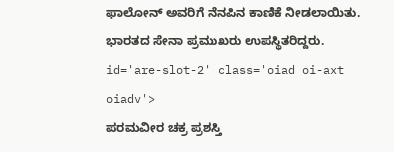ಫಾಲೋನ್ ಅವರಿಗೆ ನೆನಪಿನ ಕಾಣಿಕೆ ನೀಡಲಾಯಿತು. ಭಾರತದ ಸೇನಾ ಪ್ರಮುಖರು ಉಪಸ್ಥಿತರಿದ್ದರು. id='are-slot-2' class='oiad oi-axt oiadv'>
ಪರಮವೀರ ಚಕ್ರ ಪ್ರಶಸ್ತಿ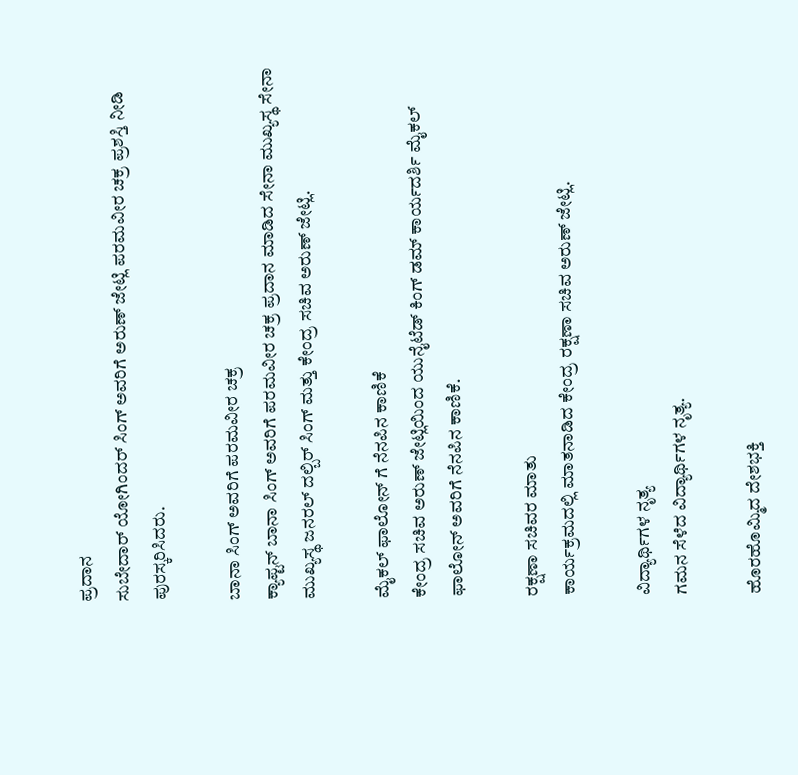ಪ್ರದಾನ
ಸುಬೇದಾರ್ ಯೋಗಿಂದರ್ ಸಿಂಗ್ ಅವರಿಗೆ ಅರುಣ್ ಜೇಟ್ಲಿ ಪರಮವೀರ ಚಕ್ರ ಪ್ರಶಸ್ತಿ ನೀಡಿ ಪುರಸ್ಕರಿಸಿದರು.

ಬಾನಾ ಸಿಂಗ್ ಅವರಿಗೆ ಪರಮವೀರ ಚಕ್ರ
ಕ್ಯಾಪ್ಟನ್ ಬಾನಾ ಸಿಂಗ್ ಅವರಿಗೆ ಪರಮವೀರ ಚಕ್ರ ಪ್ರದಾನ ಮಾಡಿದ ಸೇನಾ ಮುಖ್ಯಸ್ಥ ಸೇನಾ ಮುಖ್ಯಸ್ಥ ಜನರಲ್ ದಲ್ಬಿರ್ ಸಿಂಗ್ ಮತ್ತು ಕೇಂದ್ರ ಸಚಿವ ಅರುಣ್ ಜೇಟ್ಲಿ.

ಮೈಕಲ್ ಫಾಲೋನ್ ಗೆ ನೆನಪಿನ ಕಾಣಿಕೆ
ಕೇಂದ್ರ ಸಚಿವ ಅರುಣ್ ಜೇಟ್ಲಿಯಿಂದ ಯುನೈಟೆಡ್ ಕಿಂಗ್ ಡಮ್ ಕಾರ್ಯದರ್ಶಿ ಮೈಕಲ್ ಫಾಲೋನ್ ಅವರಿಗೆ ನೆನಪಿನ ಕಾಣಿಕೆ.

ರಕ್ಷಣಾ ಸಚಿವರ ಮಾತು
ಕಾರ್ಯಕ್ರಮದಲ್ಲಿ ಮಾತನಾಡಿದ ಕೇಂದ್ರ ರಕ್ಷಣಾ ಸಚಿವ ಅರುಣ್ ಜೇಟ್ಲಿ.

ವಿದ್ಯಾರ್ಥಿಗಳ ನೃತ್ಯ
ಗಮನ ಸೆಳೆದ ವಿದ್ಯಾರ್ಥಿಗಳ ನೃತ್ಯ.

ಹೊರಹೊಮ್ಮಿದ ದೇಶಭಕ್ತಿ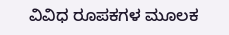ವಿವಿಧ ರೂಪಕಗಳ ಮೂಲಕ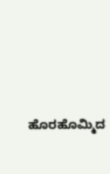ಹೊರಹೊಮ್ಮಿದ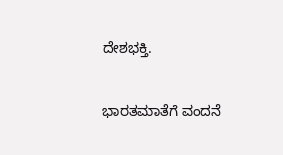ದೇಶಭಕ್ತಿ.

ಭಾರತಮಾತೆಗೆ ವಂದನೆ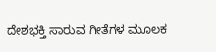ದೇಶಭಕ್ತಿ ಸಾರುವ ಗೀತೆಗಳ ಮೂಲಕ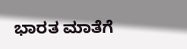ಭಾರತ ಮಾತೆಗೆ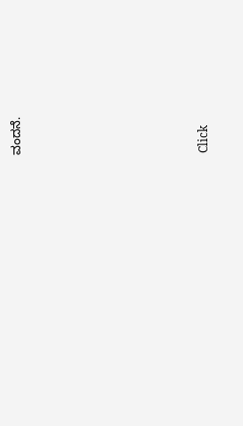ವಂದನೆ.












Click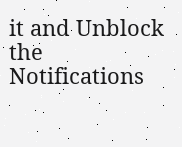it and Unblock the Notifications